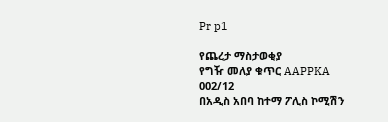Pr p1

የጨረታ ማስታወቂያ
የግዥ መለያ ቁጥር AAPPKA 002/12
በአዲስ አበባ ከተማ ፖሊስ ኮሚሽን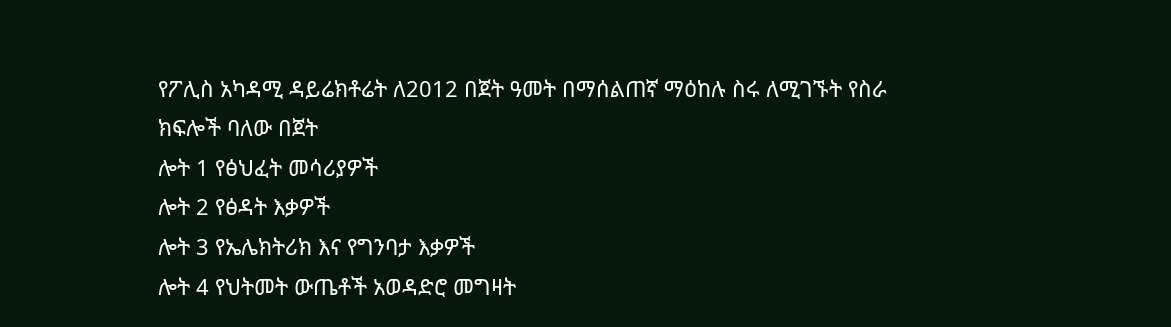የፖሊስ አካዳሚ ዳይሬክቶሬት ለ2012 በጀት ዓመት በማሰልጠኛ ማዕከሉ ስሩ ለሚገኙት የስራ ክፍሎች ባለው በጀት
ሎት 1 የፅህፈት መሳሪያዎች
ሎት 2 የፅዳት እቃዎች
ሎት 3 የኤሌክትሪክ እና የግንባታ እቃዎች
ሎት 4 የህትመት ውጤቶች አወዳድሮ መግዛት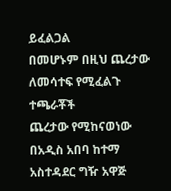ይፈልጋል
በመሆኑም በዚህ ጨረታው ለመሳተፍ የሚፈልጉ ተጫራቾች
ጨረታው የሚከናወነው በአዲስ አበባ ከተማ አስተዳደር ግዥ አዋጅ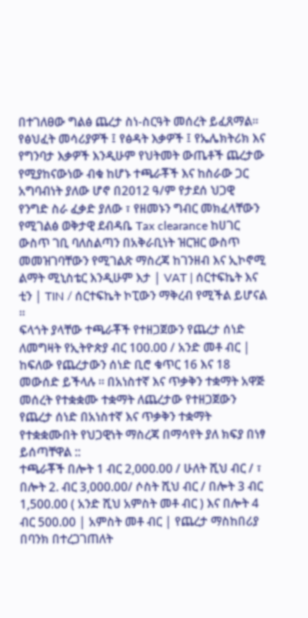በተገለፀው ግልፅ ጨረታ ስነ-ስርዓት መሰረት ይፈጸማል፡፡ የፅህፈት መሳሪያዎች ፤ የፅዳት እቃዎች ፤ የኤሌክትሪክ እና የግንባታ እቃዎች እንዲሁም የህትመት ውጤቶች ጨረታው የሚያከናውነው ብቁ ከሆኑ ተጫራቾች እና ከስራው ጋር አግባብነት ያለው ሆኖ በ2012 ዓ/ም የታደሰ ህጋዊ የንግድ ስራ ፈቃድ ያለው ፣ የዘመኑን ግብር መክፈላቸውን የሚገልፅ ወቅታዊ ደብዳቤ Tax clearance ከሀገር ውስጥ ገቢ ባለስልጣን በአቅራቢነት ዝርዝር ውስጥ መመዝገባቸውን የሚገልጽ ማስረጃ ከገንዘብ እና ኢኮኖሚ ልማት ሚኒስቴር እንዲሁም እታ | VAT | ሰርተፍኬት እና ቲን | TIN / ሰርተፍኬት ኮፒውን ማቅረብ የሚችል ይሆናል ።
ፍላጎት ያላቸው ተጫራቾች የተዘጋጀውን የጨረታ ሰነድ ለመግዛት የኢትዮጵያ ብር 100.00 / አንድ መቶ ብር | ከፍለው የጨረታውን ሰነድ ቢሮ ቁጥር 16 እና 18 መውሰድ ይችላሉ ። በአነስተኛ እና ጥቃቅን ተቋማት አዋጅ መሰረት የተቋቋሙ ተቋማት ለጨረታው የተዘጋጀውን የጨረታ ሰነድ በአነስተኛ እና ጥቃቅን ተቋማት የተቋቋሙበት የህጋዊነት ማስረጃ በማሳየት ያለ ክፍያ በነፃ ይሰጣቸዋል ::
ተጫራቾች በሎት 1 ብር 2,000.00 / ሁለት ሺህ ብር / ፣ በሎት 2. ብር 3,000.00/ ሶስት ሺህ ብር / በሎት 3 ብር 1,500.00 ( አንድ ሺህ አምስት መቶ ብር ) እና በሎት 4 ብር 500.00 | አምስት መቶ ብር | የጨረታ ማስከበሪያ በባንክ በተረጋገጠለት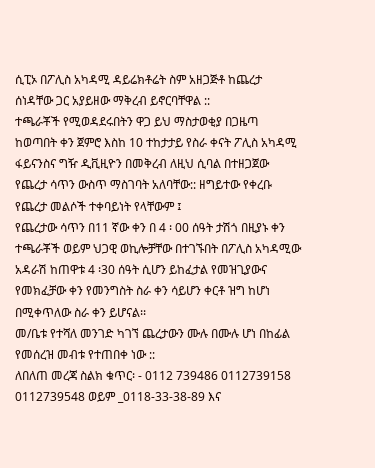ሲፒኦ በፖሊስ አካዳሚ ዳይሬክቶሬት ስም አዘጋጅቶ ከጨረታ ሰነዳቸው ጋር አያይዘው ማቅረብ ይኖርባቸዋል ::
ተጫራቾች የሚወዳደሩበትን ዋጋ ይህ ማስታወቂያ በጋዜጣ ከወጣበት ቀን ጀምሮ እስከ 10 ተከታታይ የስራ ቀናት ፖሊስ አካዳሚ ፋይናንስና ግዥ ዲቪዚዮን በመቅረብ ለዚህ ሲባል በተዘጋጀው የጨረታ ሳጥን ውስጥ ማስገባት አለባቸው:: ዘግይተው የቀረቡ የጨረታ መልሶች ተቀባይነት የላቸውም ፤
የጨረታው ሳጥን በ11 ኛው ቀን በ 4 ፡ 00 ሰዓት ታሽጎ በዚያኑ ቀን ተጫራቾች ወይም ህጋዊ ወኪሎቻቸው በተገኙበት በፖሊስ አካዳሚው አዳራሽ ከጠዋቱ 4 ፡30 ሰዓት ሲሆን ይከፈታል የመዝጊያውና የመክፈቻው ቀን የመንግስት ስራ ቀን ሳይሆን ቀርቶ ዝግ ከሆነ በሚቀጥለው ስራ ቀን ይሆናል፡፡
መ/ቤቱ የተሻለ መንገድ ካገኘ ጨረታውን ሙሉ በሙሉ ሆነ በከፊል የመሰረዝ መብቱ የተጠበቀ ነው ::
ለበለጠ መረጃ ስልክ ቁጥር፡ - 0112 739486 0112739158 0112739548 ወይም _0118-33-38-89 እና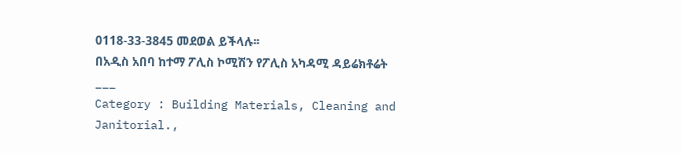0118-33-3845 መደወል ይችላሉ፡፡
በአዲስ አበባ ከተማ ፖሊስ ኮሚሽን የፖሊስ አካዳሚ ዳይሬክቶሬት
___
Category : Building Materials, Cleaning and Janitorial.,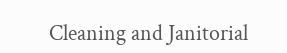Cleaning and Janitorial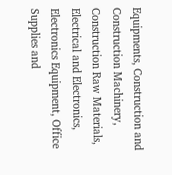Equipments, Construction and Construction Machinery, Construction Raw Materials, Electrical and Electronics, Electronics Equipment, Office Supplies and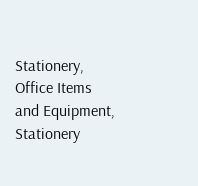Stationery, Office Items and Equipment, Stationery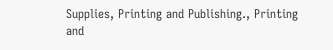Supplies, Printing and Publishing., Printing and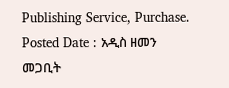Publishing Service, Purchase.
Posted Date : አዲስ ዘመን መጋቢት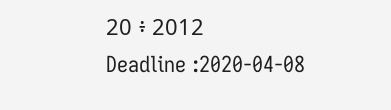20 ፥ 2012
Deadline :2020-04-08